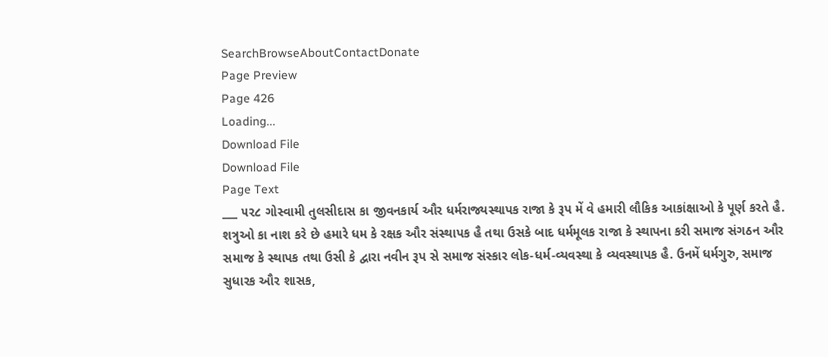SearchBrowseAboutContactDonate
Page Preview
Page 426
Loading...
Download File
Download File
Page Text
___ ૫૨૮ ગોસ્વામી તુલસીદાસ કા જીવનકાર્ય ઔર ધર્મરાજ્યસ્થાપક રાજા કે રૂપ મેં વે હમારી લૌકિક આકાંક્ષાઓ કે પૂર્ણ કરતે હૈ. શત્રુઓ કા નાશ કરે છે હમારે ધમ કે રક્ષક ઔર સંસ્થાપક હૈ તથા ઉસકે બાદ ધર્મમૂલક રાજા કે સ્થાપના કરી સમાજ સંગઠન ઔર સમાજ કે સ્થાપક તથા ઉસી કે દ્વારા નવીન રૂપ સે સમાજ સંસ્કાર લોક-ધર્મ-વ્યવસ્થા કે વ્યવસ્થાપક હૈ. ઉનમેં ધર્મગુરુ, સમાજ સુધારક ઔર શાસક,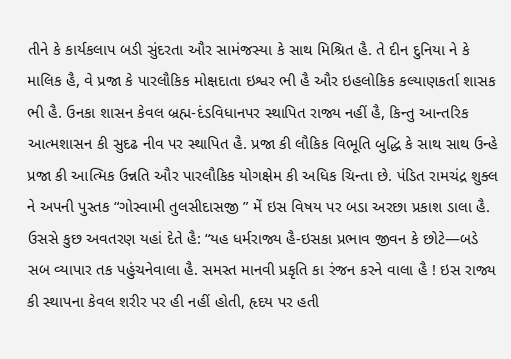તીને કે કાર્યકલાપ બડી સુંદરતા ઔર સામંજસ્યા કે સાથ મિશ્રિત હૈ. તે દીન દુનિયા ને કે માલિક હૈ, વે પ્રજા કે પારલૌકિક મોક્ષદાતા ઇશ્વર ભી હૈ ઔર ઇહલોકિક કલ્યાણકર્તા શાસક ભી હૈ. ઉનકા શાસન કેવલ બ્રહ્મ-દંડવિધાનપર સ્થાપિત રાજ્ય નહીં હૈ, કિન્તુ આન્તરિક આત્મશાસન કી સુદઢ નીવ પર સ્થાપિત હૈ. પ્રજા કી લૌકિક વિભૂતિ બુદ્ધિ કે સાથ સાથ ઉન્હે પ્રજા કી આત્મિક ઉન્નતિ ઔર પારલૌકિક યોગક્ષેમ કી અધિક ચિન્તા છે. પંડિત રામચંદ્ર શુક્લ ને અપની પુસ્તક “ગોસ્વામી તુલસીદાસજી ” મેં ઇસ વિષય પર બડા અરછા પ્રકાશ ડાલા હૈ. ઉસસે કુછ અવતરણ યહાં દેતે હૈ: “યહ ધર્મરાજ્ય હૈ-ઇસકા પ્રભાવ જીવન કે છોટે—બડે સબ વ્યાપાર તક પહુંચનેવાલા હૈ. સમસ્ત માનવી પ્રકૃતિ કા રંજન કરને વાલા હૈ ! ઇસ રાજ્ય કી સ્થાપના કેવલ શરીર પર હી નહીં હોતી, હૃદય પર હતી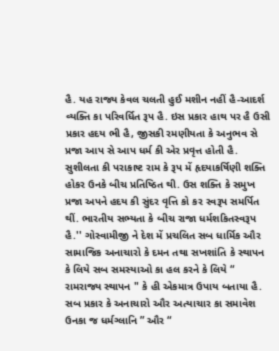હૈ. યહ રાજ્ય કેવલ ચલતી હુઈ મશીન નહીં હૈ-આદર્શ વ્યક્તિ કા પરિવર્ધિત રૂપ હૈ. ઇસ પ્રકાર હાથ પર હૈ ઉસી પ્રકાર હદય ભી હૈ, જીસકી રમણીયતા કે અનુભવ સે પ્રજા આપ સે આપ ધર્મ કી એર પ્રવૃત્ત હોતી હૈ. સુશીલતા કી પરાકાષ્ટ રામ કે રૂપ મેં હૃદયાકર્ષિણી શક્તિ હોકર ઉનકે બીચ પ્રતિષ્ઠિત થી. ઉસ શક્તિ કે સમુખ પ્રજા અપને હદય કી સુંદર વૃત્તિ કો કર સ્વરૂપ સમર્પિત થીં. ભારતીય સભ્યતા કે બીચ રાજા ધર્મશકિતસ્વરૂપ હૈ.'' ગોસ્વામીજી ને દેશ મેં પ્રચલિત સબ ધાર્મિક ઔર સામાજિક અનાચારો કે દમન તથા સખશાંતિ કે સ્થાપન કે લિયે સબ સમસ્યાઓ કા હલ કરને કે લિયે “ રામરાજ્ય સ્થાપન " કે હી એકમાત્ર ઉપાય બતાયા હૈ. સબ પ્રકાર કે અનાચારો ઔર અત્યાચાર કા સમાવેશ ઉનકા જ ધર્મગ્લાનિ ” ઔર “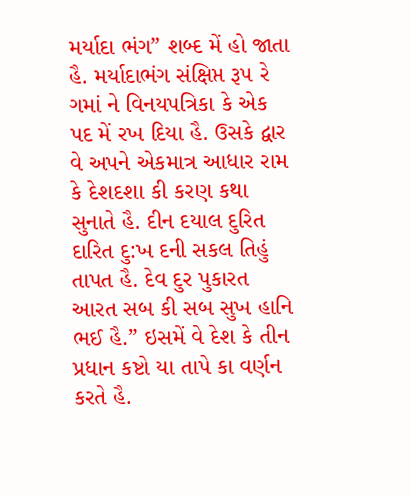મર્યાદા ભંગ” શબ્દ મેં હો જાતા હૈ. મર્યાદાભંગ સંક્ષિપ્ત રૂ૫ રે ગમાં ને વિનયપત્રિકા કે એક પદ મેં રખ દિયા હૈ. ઉસકે દ્વાર વે અપને એકમાત્ર આધાર રામ કે દેશદશા કી કરણ કથા સુનાતે હૈ. દીન દયાલ દુરિત દારિત દુ:ખ દની સકલ તિહું તાપત હૈ. દેવ દુર પુકારત આરત સબ કી સબ સુખ હાનિ ભઈ હૈ.” ઇસમેં વે દેશ કે તીન પ્રધાન કષ્ટો યા તાપે કા વર્ણન કરતે હૈ.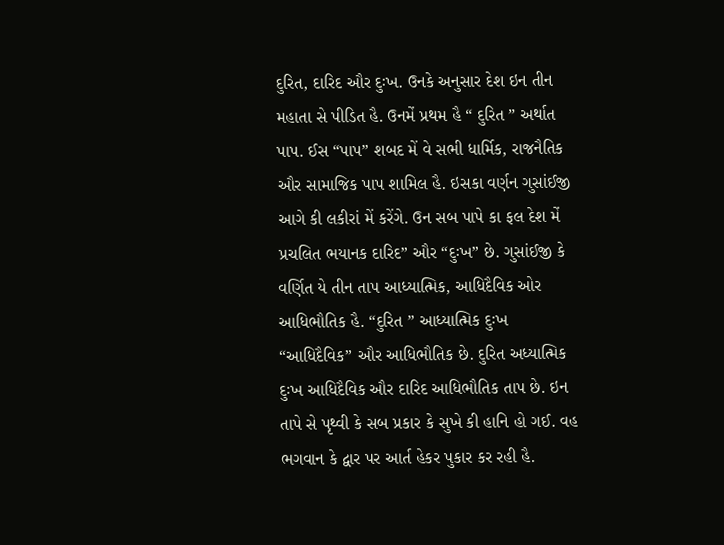દુરિત, દારિદ ઔર દુઃખ. ઉનકે અનુસાર દેશ ઇન તીન મહાતા સે પીડિત હૈ. ઉનમેં પ્રથમ હૈ “ દુરિત ” અર્થાત પાપ. ઈસ “પાપ” શબદ મેં વે સભી ધાર્મિક, રાજનૈતિક ઔર સામાજિક પાપ શામિલ હૈ. ઇસકા વર્ણન ગુસાંઈજી આગે કી લકીરાં મેં કરેંગે. ઉન સબ પાપે કા ફલ દેશ મેં પ્રચલિત ભયાનક દારિદ” ઔર “દુઃખ” છે. ગુસાંઈજી કે વર્ણિત યે તીન તા૫ આધ્યાત્મિક, આધિદૈવિક ઓર આધિભૌતિક હૈ. “દુરિત ” આધ્યાત્મિક દુઃખ “આધિદૈવિક” ઔર આધિભૌતિક છે. દુરિત અધ્યાત્મિક દુઃખ આધિદૈવિક ઔર દારિદ આધિભૌતિક તાપ છે. ઇન તાપે સે પૃથ્વી કે સબ પ્રકાર કે સુખે કી હાનિ હો ગઈ. વહ ભગવાન કે દ્વાર પર આર્ત હેકર પુકાર કર રહી હૈ.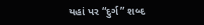યહાં પર “દુર્ગ” શબ્દ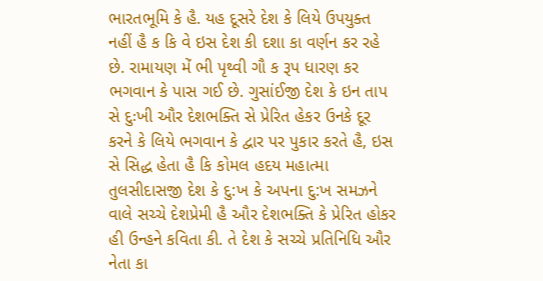ભારતભૂમિ કે હૈ. યહ દૂસરે દેશ કે લિયે ઉપયુક્ત નહીં હૈ ક કિ વે ઇસ દેશ કી દશા કા વર્ણન કર રહે છે. રામાયણ મેં ભી પૃથ્વી ગૌ ક રૂપ ધારણ કર ભગવાન કે પાસ ગઈ છે. ગુસાંઈજી દેશ કે ઇન તાપ સે દુઃખી ઔર દેશભક્તિ સે પ્રેરિત હેકર ઉનકે દૂર કરને કે લિયે ભગવાન કે દ્વાર પર પુકાર કરતે હૈ, ઇસ સે સિદ્ધ હેતા હૈ કિ કોમલ હદય મહાત્મા તુલસીદાસજી દેશ કે દુ:ખ કે અપના દુ:ખ સમઝને વાલે સચ્ચે દેશપ્રેમી હૈ ઔર દેશભક્તિ કે પ્રેરિત હોકર હી ઉન્હને કવિતા કી. તે દેશ કે સચ્ચે પ્રતિનિધિ ઔર નેતા કા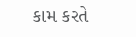કામ કરતે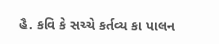હૈ. કવિ કે સચ્ચે કર્તવ્ય કા પાલન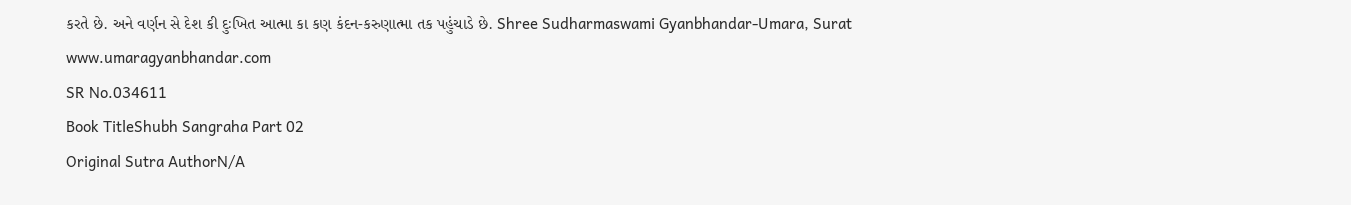કરતે છે. અને વર્ણન સે દેશ કી દુઃખિત આત્મા કા કણ કંદન-કરુણાત્મા તક પહુંચાડે છે. Shree Sudharmaswami Gyanbhandar-Umara, Surat www.umaragyanbhandar.com
SR No.034611
Book TitleShubh Sangraha Part 02
Original Sutra AuthorN/A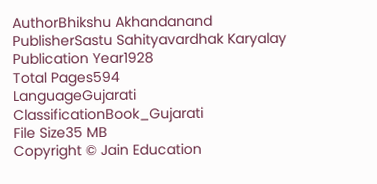AuthorBhikshu Akhandanand
PublisherSastu Sahityavardhak Karyalay
Publication Year1928
Total Pages594
LanguageGujarati
ClassificationBook_Gujarati
File Size35 MB
Copyright © Jain Education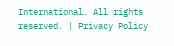International. All rights reserved. | Privacy Policy